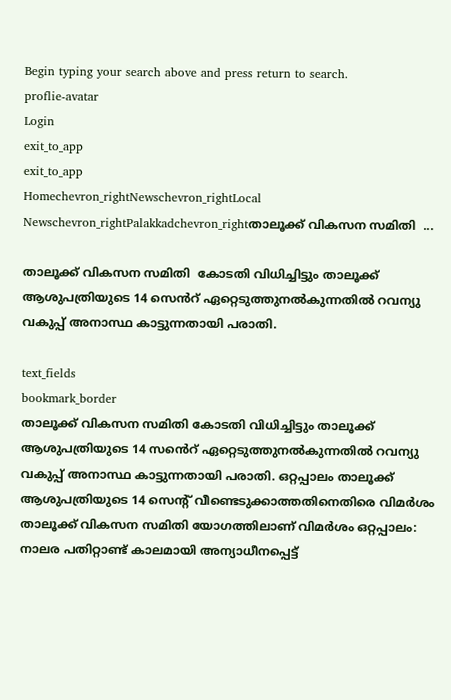Begin typing your search above and press return to search.
proflie-avatar
Login
exit_to_app
exit_to_app
Homechevron_rightNewschevron_rightLocal Newschevron_rightPalakkadchevron_rightതാലൂക്ക് വികസന സമിതി  ...

താലൂക്ക് വികസന സമിതി  കോടതി വിധിച്ചിട്ടും താലൂക്ക് ആശുപത്രിയുടെ 14 സെൻറ് ഏറ്റെടുത്തുനൽകുന്നതിൽ റവന്യു വകുപ്പ് അനാസ്ഥ കാട്ടുന്നതായി പരാതി.

text_fields
bookmark_border
താലൂക്ക് വികസന സമിതി കോടതി വിധിച്ചിട്ടും താലൂക്ക് ആശുപത്രിയുടെ 14 സൻെറ് ഏറ്റെടുത്തുനൽകുന്നതിൽ റവന്യു വകുപ്പ് അനാസ്ഥ കാട്ടുന്നതായി പരാതി. ഒറ്റപ്പാലം താലൂക്ക് ആശുപത്രിയുടെ 14 സെന്‍റ് വീണ്ടെടുക്കാത്തതിനെതിരെ വിമർശം താലൂക്ക് വികസന സമിതി യോഗത്തിലാണ് വിമർശം ഒറ്റപ്പാലം: നാലര പതിറ്റാണ്ട് കാലമായി അന്യാധീനപ്പെട്ട്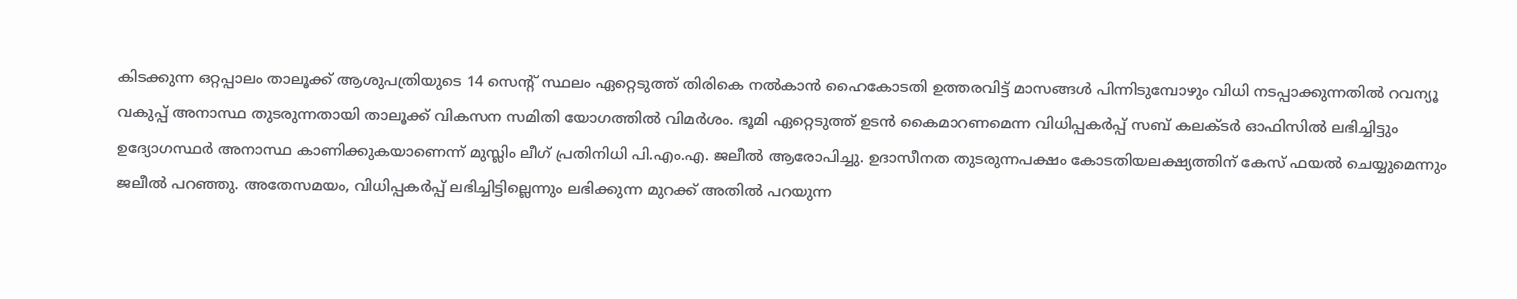കിടക്കുന്ന ഒറ്റപ്പാലം താലൂക്ക് ആശുപത്രിയുടെ 14 സെന്‍റ് സ്ഥലം ഏറ്റെടുത്ത് തിരികെ നൽകാൻ ഹൈകോടതി ഉത്തരവിട്ട് മാസങ്ങൾ പിന്നിടുമ്പോഴും വിധി നടപ്പാക്കുന്നതിൽ റവന്യൂ വകുപ്പ് അനാസ്ഥ തുടരുന്നതായി താലൂക്ക് വികസന സമിതി യോഗത്തിൽ വിമർശം. ഭൂമി ഏറ്റെടുത്ത് ഉടൻ കൈമാറണമെന്ന വിധിപ്പകർപ്പ് സബ് കലക്ടർ ഓഫിസിൽ ലഭിച്ചിട്ടും ഉദ്യോഗസ്ഥർ അനാസ്ഥ കാണിക്കുകയാണെന്ന് മുസ്ലിം ലീഗ് പ്രതിനിധി പി.എം.എ. ജലീൽ ആരോപിച്ചു. ഉദാസീനത തുടരുന്നപക്ഷം കോടതിയലക്ഷ്യത്തിന് കേസ് ഫയൽ ചെയ്യുമെന്നും ജലീൽ പറഞ്ഞു. അതേസമയം, വിധിപ്പകർപ്പ് ലഭിച്ചിട്ടില്ലെന്നും ലഭിക്കുന്ന മുറക്ക് അതിൽ പറയുന്ന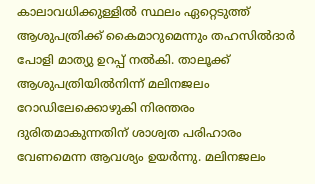കാലാവധിക്കുള്ളിൽ സ്ഥലം ഏറ്റെടുത്ത് ആശുപത്രിക്ക് കൈമാറുമെന്നും തഹസിൽദാർ പോളി മാത്യു ഉറപ്പ് നൽകി. താലൂക്ക് ആശുപത്രിയിൽനിന്ന് മലിനജലം റോഡിലേക്കൊഴുകി നിരന്തരം ദുരിതമാകുന്നതിന് ശാശ്വത പരിഹാരം വേണമെന്ന ആവശ്യം ഉയർന്നു. മലിനജലം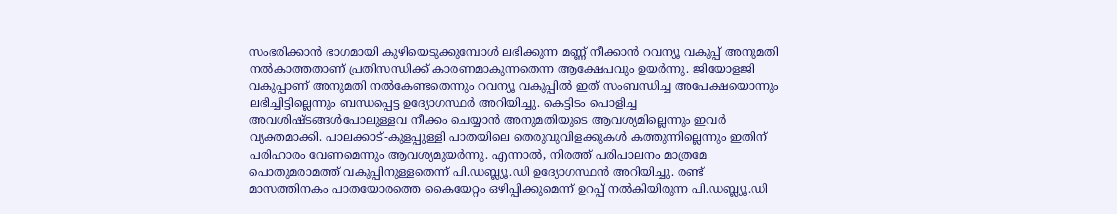സംഭരിക്കാൻ ഭാഗമായി കുഴിയെടുക്കുമ്പോൾ ലഭിക്കുന്ന മണ്ണ് നീക്കാൻ റവന്യൂ വകുപ്പ് അനുമതി നൽകാത്തതാണ് പ്രതിസന്ധിക്ക് കാരണമാകുന്നതെന്ന ആക്ഷേപവും ഉയർന്നു. ജിയോളജി വകുപ്പാണ് അനുമതി നൽകേണ്ടതെന്നും റവന്യൂ വകുപ്പിൽ ഇത് സംബന്ധിച്ച അപേക്ഷയൊന്നും ലഭിച്ചിട്ടില്ലെന്നും ബന്ധപ്പെട്ട ഉദ്യോഗസ്ഥർ അറിയിച്ചു. കെട്ടിടം പൊളിച്ച അവശിഷ്ടങ്ങൾപോലുള്ളവ നീക്കം ചെയ്യാൻ അനുമതിയുടെ ആവശ്യമില്ലെന്നും ഇവർ വ്യക്തമാക്കി. പാലക്കാട്-കുളപ്പുള്ളി പാതയിലെ തെരുവുവിളക്കുകൾ കത്തുന്നില്ലെന്നും ഇതിന് പരിഹാരം വേണമെന്നും ആവശ്യമുയർന്നു. എന്നാൽ, നിരത്ത് പരിപാലനം മാത്രമേ പൊതുമരാമത്ത് വകുപ്പിനുള്ളതെന്ന് പി.ഡബ്ല്യൂ.ഡി ഉദ്യോഗസ്ഥൻ അറിയിച്ചു. രണ്ട് മാസത്തിനകം പാതയോരത്തെ കൈയേറ്റം ഒഴിപ്പിക്കുമെന്ന് ഉറപ്പ് നൽകിയിരുന്ന പി.ഡബ്ല്യൂ.ഡി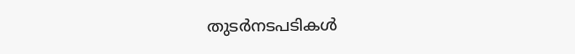തുടർനടപടികൾ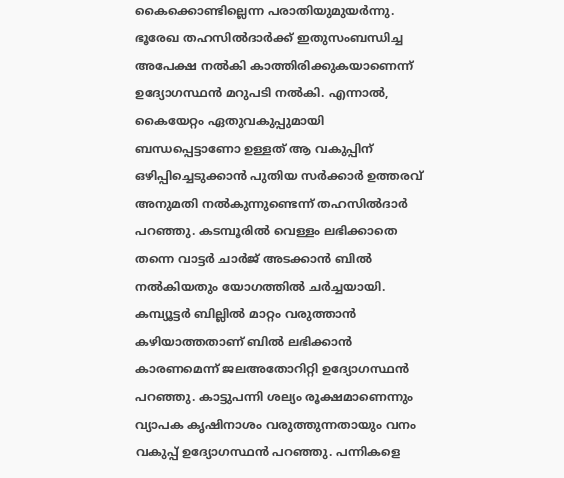കൈക്കൊണ്ടില്ലെന്ന പരാതിയുമുയർന്നു. ഭൂരേഖ തഹസിൽദാർക്ക് ഇതുസംബന്ധിച്ച അപേക്ഷ നൽകി കാത്തിരിക്കുകയാണെന്ന് ഉദ്യോഗസ്ഥൻ മറുപടി നൽകി. എന്നാൽ, കൈയേറ്റം ഏതുവകുപ്പുമായി ബന്ധപ്പെട്ടാണോ ഉള്ളത് ആ വകുപ്പിന് ഒഴിപ്പിച്ചെടുക്കാൻ പുതിയ സർക്കാർ ഉത്തരവ് അനുമതി നൽകുന്നുണ്ടെന്ന് തഹസിൽദാർ പറഞ്ഞു. കടമ്പൂരിൽ വെള്ളം ലഭിക്കാതെ തന്നെ വാട്ടർ ചാർജ് അടക്കാൻ ബിൽ നൽകിയതും യോഗത്തിൽ ചർച്ചയായി. കമ്പ്യൂട്ടർ ബില്ലിൽ മാറ്റം വരുത്താൻ കഴിയാത്തതാണ് ബിൽ ലഭിക്കാൻ കാരണമെന്ന് ജലഅതോറിറ്റി ഉദ്യോഗസ്ഥൻ പറഞ്ഞു. കാട്ടുപന്നി ശല്യം രൂക്ഷമാണെന്നും വ്യാപക കൃഷിനാശം വരുത്തുന്നതായും വനം വകുപ്പ് ഉദ്യോഗസ്ഥൻ പറഞ്ഞു. പന്നികളെ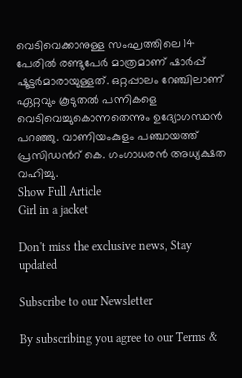വെടിവെക്കാനുള്ള സംഘത്തിലെ 14 പേരിൽ രണ്ടുപേർ മാത്രമാണ് ഷാർപ്പ് ഷൂട്ടർമാരായുള്ളത്. ഒറ്റപ്പാലം റേഞ്ചിലാണ് ഏറ്റവും കൂടുതൽ പന്നികളെ വെടിവെച്ചുകൊന്നതെന്നും ഉദ്യോഗസ്ഥൻ പറഞ്ഞു. വാണിയംകുളം പഞ്ചായത്ത് പ്രസിഡൻറ് കെ. ഗംഗാധരൻ അധ്യക്ഷത വഹിച്ചു.
Show Full Article
Girl in a jacket

Don't miss the exclusive news, Stay updated

Subscribe to our Newsletter

By subscribing you agree to our Terms &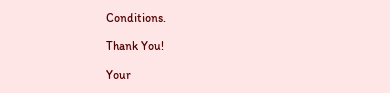Conditions.

Thank You!

Your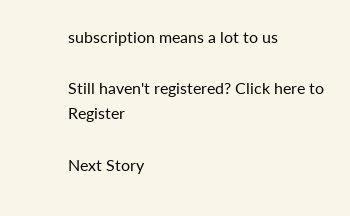subscription means a lot to us

Still haven't registered? Click here to Register

Next Story